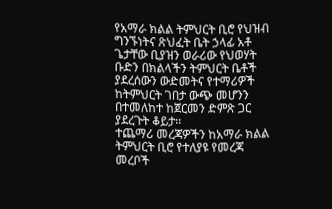የአማራ ክልል ትምህርት ቢሮ የህዝብ ግንኙነትና ጽህፈት ቤት ኃላፊ አቶ ጌታቸው ቢያዝን ወራሪው የህወሃት ቡድን በክልላችን ትምህርት ቤቶች ያደረሰውን ውድመትና የተማሪዎች ከትምህርት ገበታ ውጭ መሆንን በተመለከተ ከጀርመን ድምጽ ጋር ያደረጉት ቆይታ፡፡
ተጨማሪ መረጃዎችን ከአማራ ክልል ትምህርት ቢሮ የተለያዩ የመረጃ መረቦች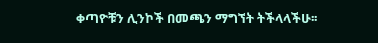ቀጣዮቹን ሊንኮች በመጫን ማግኘት ትችላላችሁ፡፡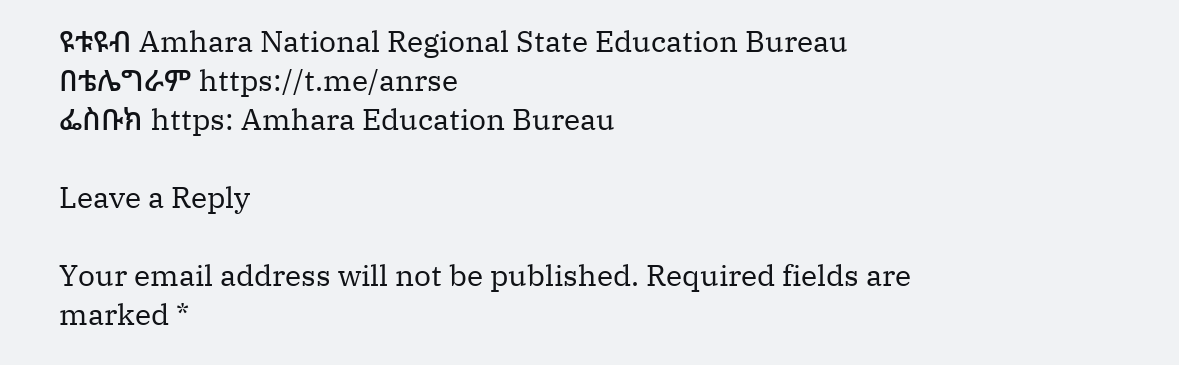ዩቱዩብ Amhara National Regional State Education Bureau
በቴሌግራም https://t.me/anrse
ፌስቡክ https: Amhara Education Bureau

Leave a Reply

Your email address will not be published. Required fields are marked *